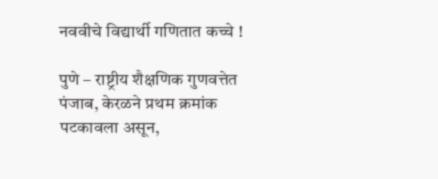नववीचे विद्यार्थी गणितात कच्चे !

पुणे – राष्ट्रीय शैक्षणिक गुणवत्तेत पंजाब, केरळने प्रथम क्रमांक पटकावला असून,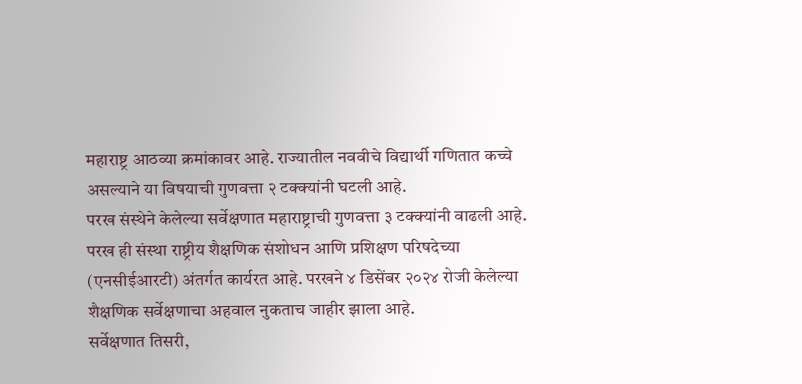महाराष्ट्र आठव्या क्रमांकावर आहे. राज्यातील नववीचे विद्यार्थी गणितात कच्चे असल्याने या विषयाची गुणवत्ता २ टक्क्यांनी घटली आहे.
परख संस्थेने केलेल्या सर्वेक्षणात महाराष्ट्राची गुणवत्ता ३ टक्क्यांनी वाढली आहे. परख ही संस्था राष्ट्रीय शैक्षणिक संशोधन आणि प्रशिक्षण परिषदेच्या (एनसीईआरटी) अंतर्गत कार्यरत आहे. परखने ४ डिसेंबर २०२४ रोजी केलेल्या शैक्षणिक सर्वेक्षणाचा अहवाल नुकताच जाहीर झाला आहे.
सर्वेक्षणात तिसरी,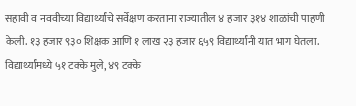सहावी व नववीच्या विद्यार्थ्यांचे सर्वेक्षण करताना राज्यातील ४ हजार ३१४ शाळांची पाहणी केली. १३ हजार ९३० शिक्षक आणि १ लाख २३ हजार ६५९ विद्यार्थ्यांनी यात भाग घेतला. विद्यार्थ्यांमध्ये ५१ टक्के मुले, ४९ टक्के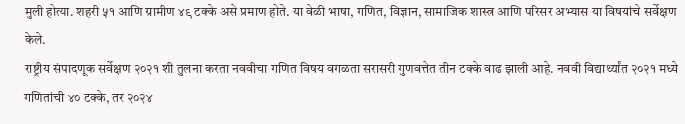मुली होत्या. शहरी ५१ आणि ग्रामीण ४९ टक्के असे प्रमाण होते. या वेळी भाषा, गणित, विज्ञान, सामाजिक शास्त्र आणि परिसर अभ्यास या विषयांचे सर्वेक्षण केले.
राष्ट्रीय संपादणूक सर्वेक्षण २०२१ शी तुलना करता नववीचा गणित विषय वगळता सरासरी गुणवत्तेत तीन टक्के वाढ झाली आहे. नववी विद्यार्थ्यांत २०२१ मध्ये गणितांची ४० टक्के, तर २०२४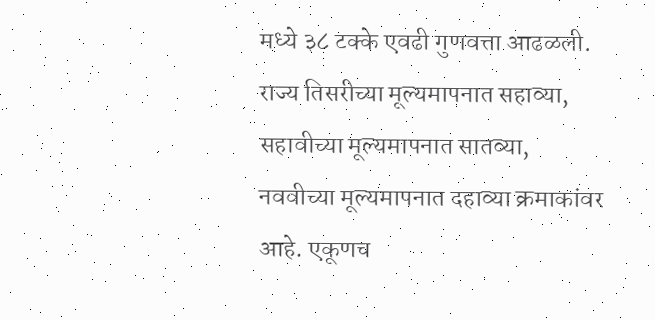मध्ये ३८ टक्के एवढी गुणवत्ता आढळली. राज्य तिसरीच्या मूल्यमापनात सहाव्या, सहावीच्या मूल्यमापनात सातव्या, नववीच्या मूल्यमापनात दहाव्या क्रमाकांवर आहे. एकूणच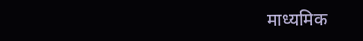माध्यमिक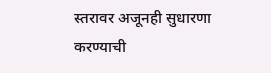स्तरावर अजूनही सुधारणा करण्याची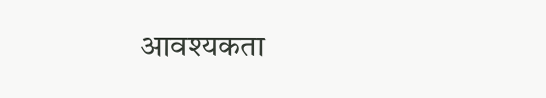आवश्यकता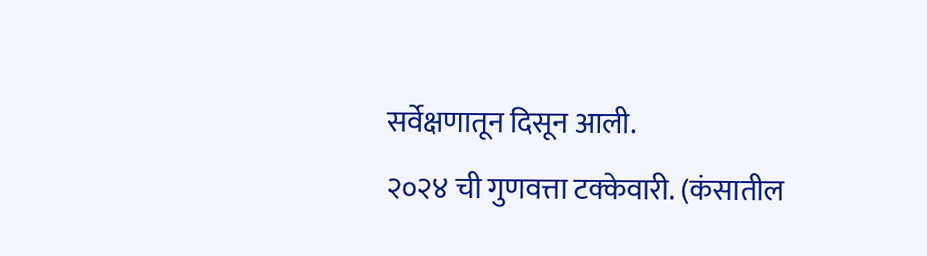सर्वेक्षणातून दिसून आली.
२०२४ ची गुणवत्ता टक्केवारी. (कंसातील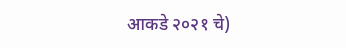आकडे २०२१ चे)